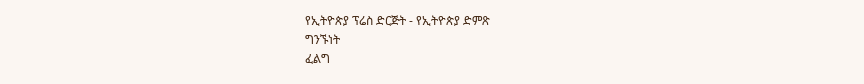የኢትዮጵያ ፕሬስ ድርጅት - የኢትዮጵያ ድምጽ
ግንኙነት
ፈልግ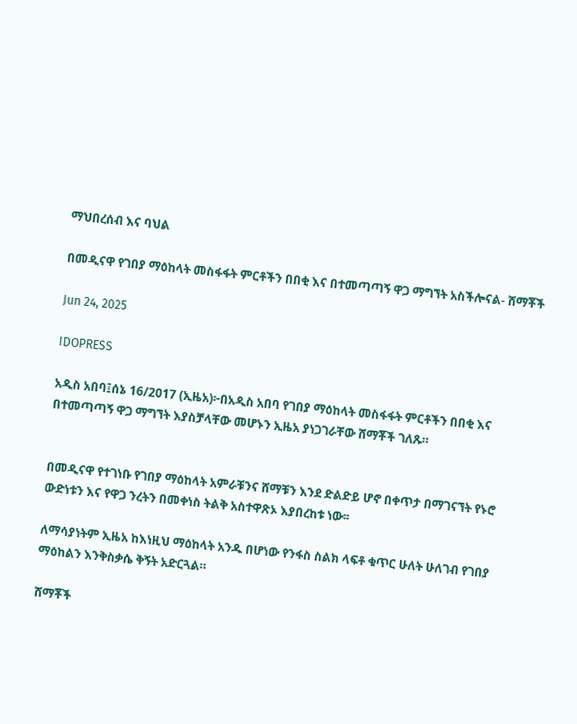ማህበረሰብ እና ባህል

በመዲናዋ የገበያ ማዕከላት መስፋፋት ምርቶችን በበቂ እና በተመጣጣኝ ዋጋ ማግኘት አስችሎናል- ሸማቾች

Jun 24, 2025

IDOPRESS

አዲስ አበባ፤ሰኔ 16/2017 (ኢዜአ)፦በአዲስ አበባ የገበያ ማዕከላት መስፋፋት ምርቶችን በበቂ እና በተመጣጣኝ ዋጋ ማግኘት እያስቻላቸው መሆኑን ኢዜአ ያነጋገራቸው ሸማቾች ገለጹ።


በመዲናዋ የተገነቡ የገበያ ማዕከላት አምራቹንና ሸማቹን እንደ ድልድይ ሆኖ በቀጥታ በማገናኘት የኑሮ ውድነቱን እና የዋጋ ንረትን በመቀነስ ትልቅ አስተዋጽኦ እያበረከቱ ነው፡፡

ለማሳያነትም ኢዜአ ከእነዚህ ማዕከላት አንዱ በሆነው የንፋስ ስልክ ላፍቶ ቁጥር ሁለት ሁለገብ የገበያ ማዕከልን እንቅስቃሴ ቅኝት አድርጓል።

ሸማቾች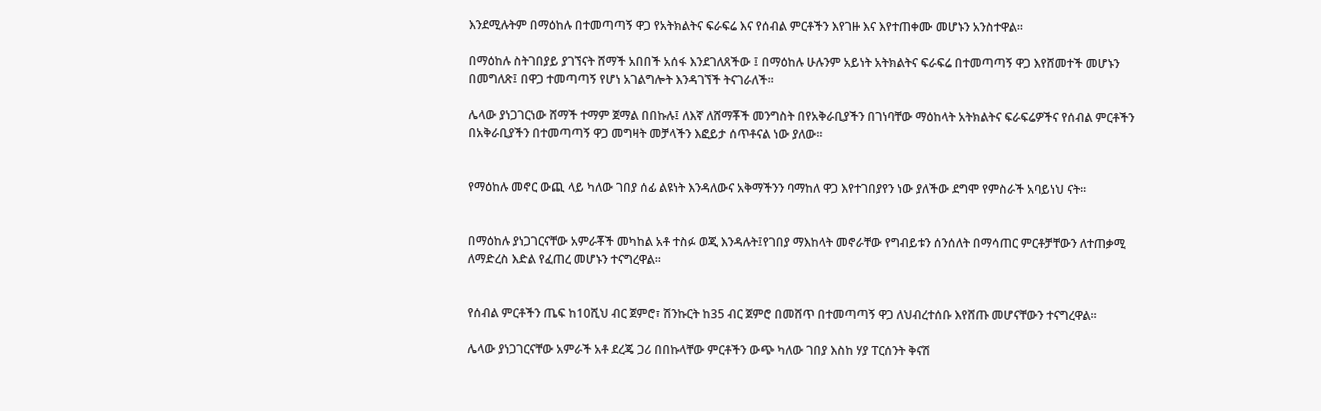እንደሚሉትም በማዕከሉ በተመጣጣኝ ዋጋ የአትክልትና ፍራፍሬ እና የሰብል ምርቶችን እየገዙ እና እየተጠቀሙ መሆኑን አንስተዋል።

በማዕከሉ ስትገበያይ ያገኘናት ሸማች አበበች አሰፋ እንደገለጸችው ፤ በማዕከሉ ሁሉንም አይነት አትክልትና ፍራፍሬ በተመጣጣኝ ዋጋ እየሸመተች መሆኑን በመግለጽ፤ በዋጋ ተመጣጣኝ የሆነ አገልግሎት እንዳገኘች ትናገራለች፡፡

ሌላው ያነጋገርነው ሸማች ተማም ጀማል በበኩሉ፤ ለእኛ ለሸማቾች መንግስት በየአቅራቢያችን በገነባቸው ማዕከላት አትክልትና ፍራፍሬዎችና የሰብል ምርቶችን በአቅራቢያችን በተመጣጣኝ ዋጋ መግዛት መቻላችን እፎይታ ሰጥቶናል ነው ያለው፡፡


የማዕከሉ መኖር ውጪ ላይ ካለው ገበያ ሰፊ ልዩነት እንዳለውና አቅማችንን ባማከለ ዋጋ እየተገበያየን ነው ያለችው ደግሞ የምስራች አባይነህ ናት፡፡


በማዕከሉ ያነጋገርናቸው አምራቾች መካከል አቶ ተስፉ ወጂ እንዳሉት፤የገበያ ማእከላት መኖራቸው የግብይቱን ሰንሰለት በማሳጠር ምርቶቻቸውን ለተጠቃሚ ለማድረስ እድል የፈጠረ መሆኑን ተናግረዋል፡፡


የሰብል ምርቶችን ጤፍ ከ10ሺህ ብር ጀምሮ፣ ሽንኩርት ከ35 ብር ጀምሮ በመሸጥ በተመጣጣኝ ዋጋ ለህብረተሰቡ እየሸጡ መሆናቸውን ተናግረዋል፡፡

ሌላው ያነጋገርናቸው አምራች አቶ ደረጄ ጋሪ በበኩላቸው ምርቶችን ውጭ ካለው ገበያ እስከ ሃያ ፐርሰንት ቅናሽ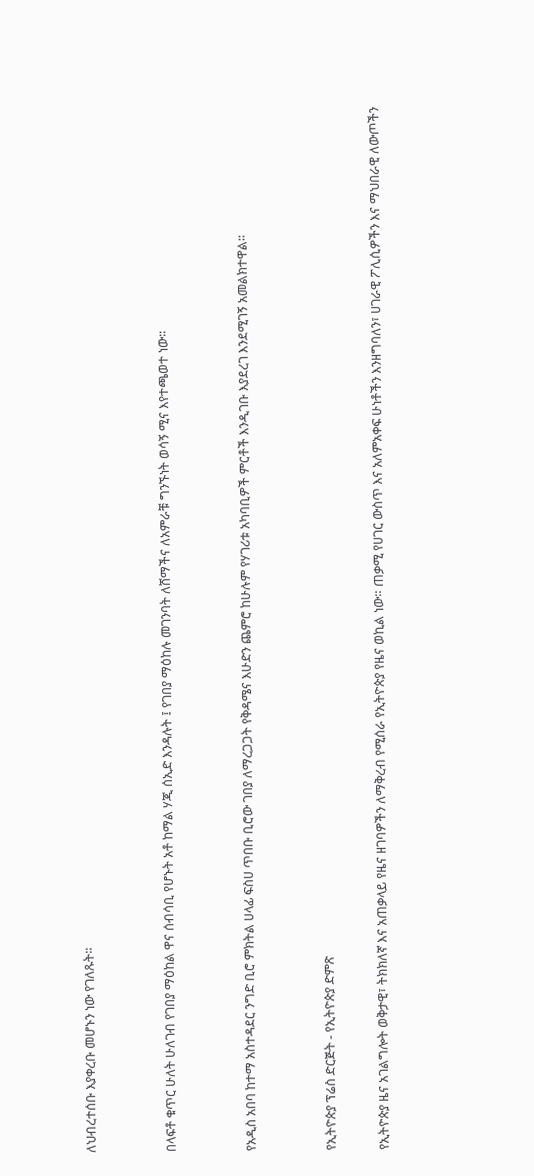ለህብረተሰቡ እያቀረቡ መሆኑን ነው የገለጹት፡፡


በላፍቶ ቁጥር ሁለት ሁለገብ የገበያ ማዕከል ዋና ሰብሳቢ የሆኑት አቶ ከማል ሃጂ ሰኢድ እንዳሉት ፤ የገበያ ማዕከሉ መገንባት ለሸማችና ለአምራቹ ግንኙነት ወሳኝ ሚና እየተጫወተ ነው፡፡


የአዲስ አበባ ከተማ አስተዳደር ንግድ ቢሮ ምክትል ሀላፊ ፍስሀ ጥበቡ ቢሮው ገበያ ለማረጋጋት የቅዳሜና እሁድን ጨምሮ ከሁሉም የሃገሪቱ አካባቢዎች ምርቶች እንዲገቡ እያደረገ እንደሚገኝ አመልክተዋል፡፡


የኢትዮጵያ ፕሬስ ድርጅት - የኢትዮጵያ ድምጽ

የኢትዮጵያ ዜና አገልግሎት ወቅታዊ፣ ትክክለኛ እና አጠቃላይ የዜና ዘገባዎችን ለማቅረብ የሚሰራ የኢትዮጵያ የዜና ወኪል ነው። ጠቃሚ የሀገር ውስጥ እና አለምአቀፍ ሁነቶችን እንዘግባለን፣ ሀገራዊ ፖሊሲዎችን እና ማህበራዊ ለውጦችን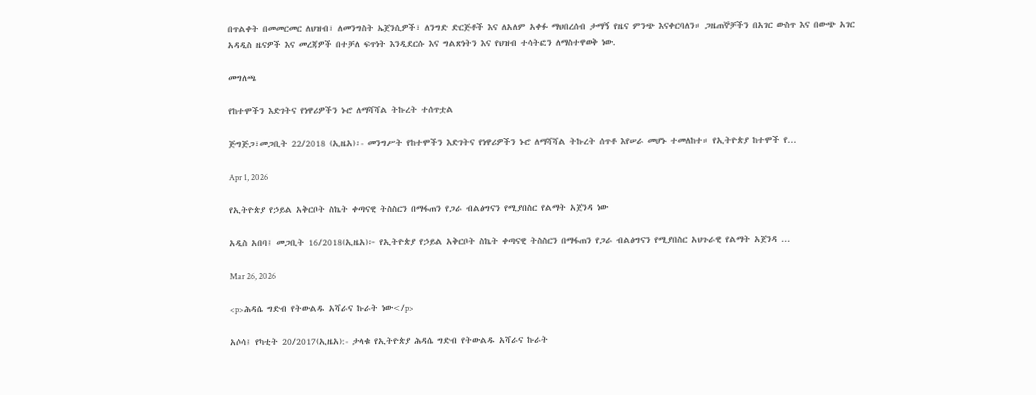በጥልቀት በመመርመር ለህዝብ፣ ለመንግስት ኤጀንሲዎች፣ ለንግድ ድርጅቶች እና ለአለም አቀፉ ማህበረሰብ ታማኝ የዜና ምንጭ እናቀርባለን። ጋዜጠኞቻችን በአገር ውስጥ እና በውጭ አገር አዳዲስ ዜናዎች እና መረጃዎች በተቻለ ፍጥነት እንዲደርሱ እና ግልጽነትን እና የህዝብ ተሳትፎን ለማስተዋወቅ ነው.

መግለጫ

የከተሞችን እድገትና የነዋሪዎችን ኑሮ ለማሻሻል ትኩረት ተሰጥቷል

ጅግጅጋ፣መጋቢት 22/2018 (ኢዜአ)፡- መንግሥት የከተሞችን እድገትና የነዋሪዎችን ኑሮ ለማሻሻል ትኩረት ሰጥቶ እየሠራ መሆኑ ተመለከተ። የኢትዮጵያ ከተሞች የ...

Apr 1, 2026

የኢትዮጵያ የኃይል አቅርቦት ስኬት ቀጣናዊ ትስስርን በማፋጠን የጋራ ብልፅግናን የሚያበስር የልማት አጀንዳ ነው

አዲስ አበባ፤ መጋቢት 16/2018(ኢዜአ)፦ የኢትዮጵያ የኃይል አቅርቦት ስኬት ቀጣናዊ ትስስርን በማፋጠን የጋራ ብልፅግናን የሚያበስር አህጉራዊ የልማት አጀንዳ ...

Mar 26, 2026

<p>ሕዳሴ ግድብ የትውልዱ አሻራና ኩራት ነው</p>

አሶሳ፤ የካቲት 20/2017(ኢዜአ):- ታላቁ የኢትዮጵያ ሕዳሴ ግድብ የትውልዱ አሻራና ኩራት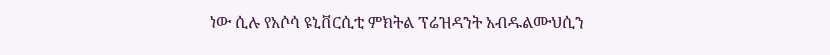ነው ሲሉ የአሶሳ ዩኒቨርሲቲ ምክትል ፕሬዝዳንት አብዱልሙህሲን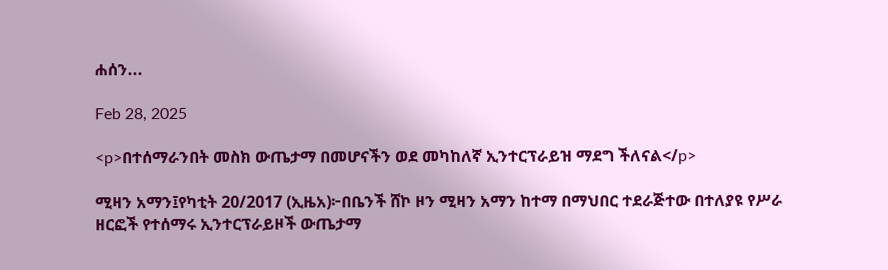ሐሰን...

Feb 28, 2025

<p>በተሰማራንበት መስክ ውጤታማ በመሆናችን ወደ መካከለኛ ኢንተርፕራይዝ ማደግ ችለናል</p>

ሚዛን አማን፤የካቲት 20/2017 (ኢዜአ)፦በቤንች ሸኮ ዞን ሚዛን አማን ከተማ በማህበር ተደራጅተው በተለያዩ የሥራ ዘርፎች የተሰማሩ ኢንተርፕራይዞች ውጤታማ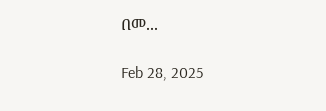በመ...

Feb 28, 2025